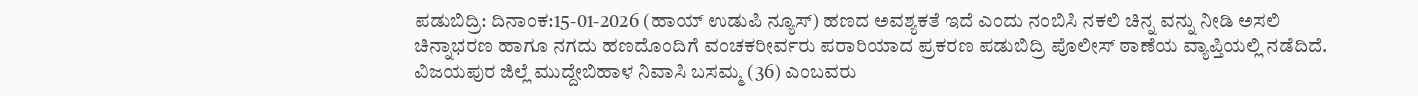ಪಡುಬಿದ್ರಿ: ದಿನಾಂಕ:15-01-2026 (ಹಾಯ್ ಉಡುಪಿ ನ್ಯೂಸ್) ಹಣದ ಅವಶ್ಯಕತೆ ಇದೆ ಎಂದು ನಂಬಿಸಿ ನಕಲಿ ಚಿನ್ನ ವನ್ನು ನೀಡಿ ಅಸಲಿ ಚಿನ್ನಾಭರಣ ಹಾಗೂ ನಗದು ಹಣದೊಂದಿಗೆ ವಂಚಕರೀರ್ವರು ಪರಾರಿಯಾದ ಪ್ರಕರಣ ಪಡುಬಿದ್ರಿ ಪೊಲೀಸ್ ಠಾಣೆಯ ವ್ಯಾಪ್ತಿಯಲ್ಲಿ ನಡೆದಿದೆ.
ವಿಜಯಪುರ ಜಿಲ್ಲೆ ಮುದ್ದೇಬಿಹಾಳ ನಿವಾಸಿ ಬಸಮ್ಮ (36) ಎಂಬವರು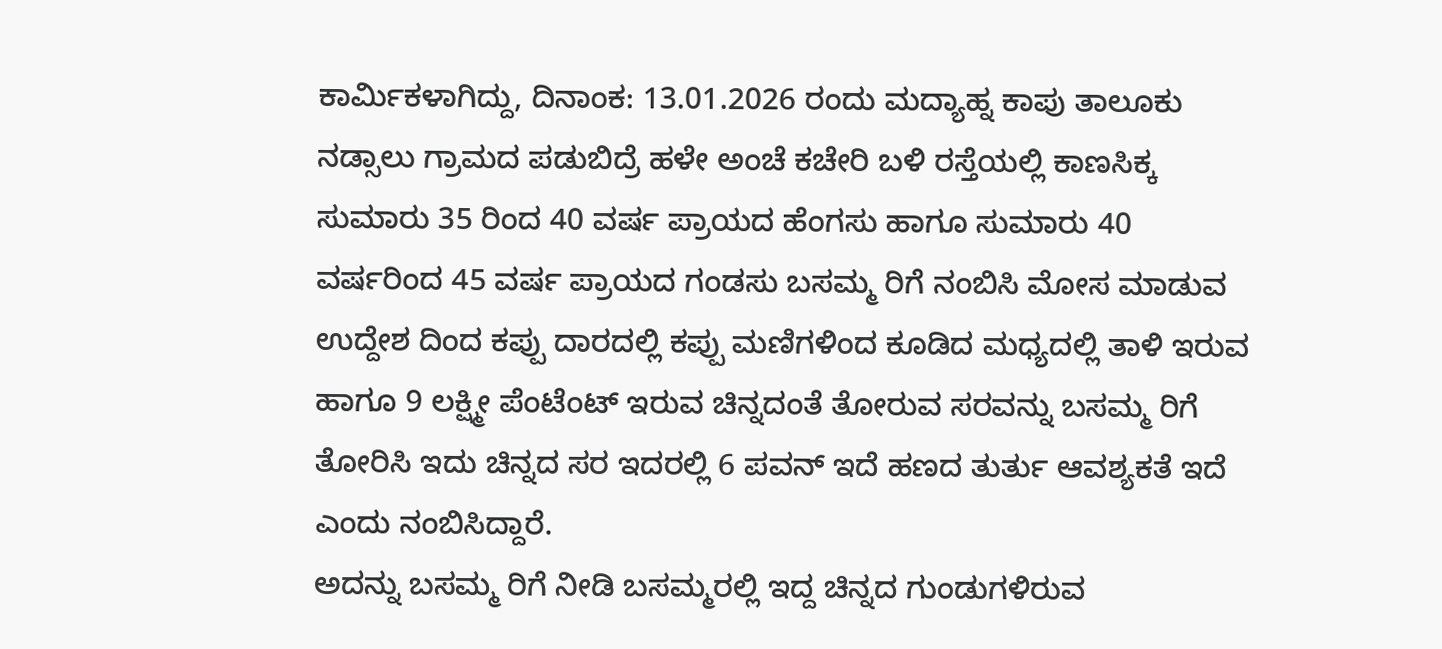ಕಾರ್ಮಿಕಳಾಗಿದ್ದು, ದಿನಾಂಕ: 13.01.2026 ರಂದು ಮದ್ಯಾಹ್ನ ಕಾಪು ತಾಲೂಕು ನಡ್ಸಾಲು ಗ್ರಾಮದ ಪಡುಬಿದ್ರೆ ಹಳೇ ಅಂಚೆ ಕಚೇರಿ ಬಳಿ ರಸ್ತೆಯಲ್ಲಿ ಕಾಣಸಿಕ್ಕ ಸುಮಾರು 35 ರಿಂದ 40 ವರ್ಷ ಪ್ರಾಯದ ಹೆಂಗಸು ಹಾಗೂ ಸುಮಾರು 40 ವರ್ಷರಿಂದ 45 ವರ್ಷ ಪ್ರಾಯದ ಗಂಡಸು ಬಸಮ್ಮ ರಿಗೆ ನಂಬಿಸಿ ಮೋಸ ಮಾಡುವ ಉದ್ದೇಶ ದಿಂದ ಕಪ್ಪು ದಾರದಲ್ಲಿ ಕಪ್ಪು ಮಣಿಗಳಿಂದ ಕೂಡಿದ ಮಧ್ಯದಲ್ಲಿ ತಾಳಿ ಇರುವ ಹಾಗೂ 9 ಲಕ್ಷ್ಮೀ ಪೆಂಟೆಂಟ್ ಇರುವ ಚಿನ್ನದಂತೆ ತೋರುವ ಸರವನ್ನು ಬಸಮ್ಮ ರಿಗೆ ತೋರಿಸಿ ಇದು ಚಿನ್ನದ ಸರ ಇದರಲ್ಲಿ 6 ಪವನ್ ಇದೆ ಹಣದ ತುರ್ತು ಆವಶ್ಯಕತೆ ಇದೆ ಎಂದು ನಂಬಿಸಿದ್ದಾರೆ.
ಅದನ್ನು ಬಸಮ್ಮ ರಿಗೆ ನೀಡಿ ಬಸಮ್ಮರಲ್ಲಿ ಇದ್ದ ಚಿನ್ನದ ಗುಂಡುಗಳಿರುವ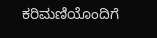ಕರಿಮಣಿಯೊಂದಿಗೆ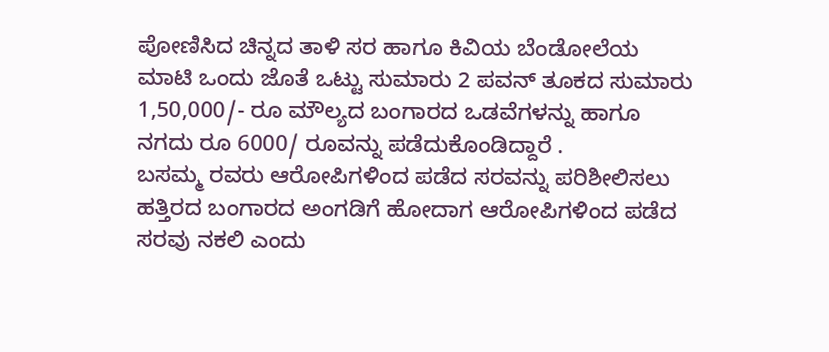ಪೋಣಿಸಿದ ಚಿನ್ನದ ತಾಳಿ ಸರ ಹಾಗೂ ಕಿವಿಯ ಬೆಂಡೋಲೆಯ ಮಾಟಿ ಒಂದು ಜೊತೆ ಒಟ್ಟು ಸುಮಾರು 2 ಪವನ್ ತೂಕದ ಸುಮಾರು 1,50,000/- ರೂ ಮೌಲ್ಯದ ಬಂಗಾರದ ಒಡವೆಗಳನ್ನು ಹಾಗೂ ನಗದು ರೂ 6000/ ರೂವನ್ನು ಪಡೆದುಕೊಂಡಿದ್ದಾರೆ .
ಬಸಮ್ಮ ರವರು ಆರೋಪಿಗಳಿಂದ ಪಡೆದ ಸರವನ್ನು ಪರಿಶೀಲಿಸಲು ಹತ್ತಿರದ ಬಂಗಾರದ ಅಂಗಡಿಗೆ ಹೋದಾಗ ಆರೋಪಿಗಳಿಂದ ಪಡೆದ ಸರವು ನಕಲಿ ಎಂದು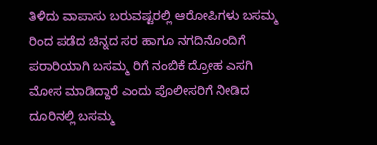ತಿಳಿದು ವಾಪಾಸು ಬರುವಷ್ಟರಲ್ಲಿ ಆರೋಪಿಗಳು ಬಸಮ್ಮ ರಿಂದ ಪಡೆದ ಚಿನ್ನದ ಸರ ಹಾಗೂ ನಗದಿನೊಂದಿಗೆ ಪರಾರಿಯಾಗಿ ಬಸಮ್ಮ ರಿಗೆ ನಂಬಿಕೆ ದ್ರೋಹ ಎಸಗಿ ಮೋಸ ಮಾಡಿದ್ದಾರೆ ಎಂದು ಪೊಲೀಸರಿಗೆ ನೀಡಿದ ದೂರಿನಲ್ಲಿ ಬಸಮ್ಮ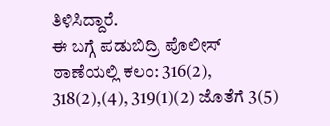ತಿಳಿಸಿದ್ದಾರೆ.
ಈ ಬಗ್ಗೆ ಪಡುಬಿದ್ರಿ ಪೊಲೀಸ್ ಠಾಣೆಯಲ್ಲಿ ಕಲಂ: 316(2), 318(2),(4), 319(1)(2) ಜೊತೆಗೆ 3(5)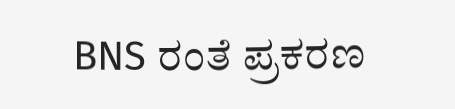BNS ರಂತೆ ಪ್ರಕರಣ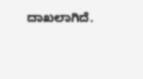ದಾಖಲಾಗಿದೆ.